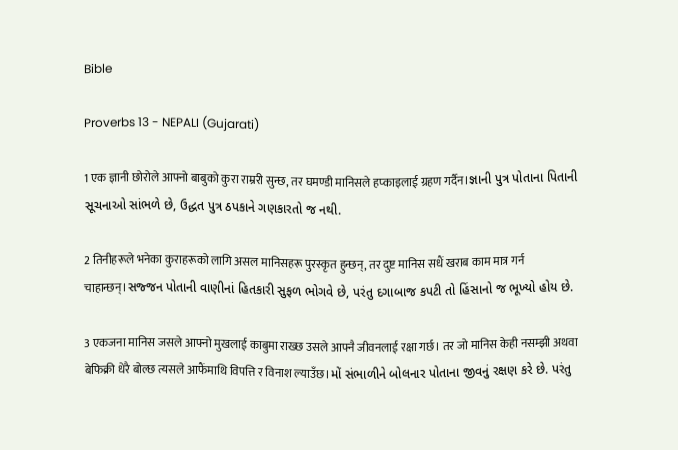Bible

Proverbs 13 - NEPALI (Gujarati)

1 एक ज्ञानी छोरोले आफ्नो बाबुको कुरा राम्ररी सुन्छ, तर घमण्डी मानिसले हप्काइलाई ग्रहण गर्दैन।જ્ઞાની પુત્ર પોતાના પિતાની સૂચનાઓ સાંભળે છે, ઉદ્ધત પુત્ર ઠપકાને ગણકારતો જ નથી.

2 तिनीहरूले भनेका कुराहरूको लागि असल मानिसहरू पुरस्कृत हुन्छन्, तर दुष्ट मानिस सधैं खराब काम मात्र गर्न चाहान्छन्।સજ્જન પોતાની વાણીનાં હિતકારી સુફળ ભોગવે છે, પરંતુ દગાબાજ કપટી તો હિંસાનો જ ભૂખ્યો હોય છે.

3 एकजना मानिस जसले आफ्नो मुखलाई काबुमा राख्छ उसले आफ्नै जीवनलाई रक्षा गर्छ। तर जो मानिस केही नसम्झी अथवा बेफिक्री धेरै बोल्छ त्यसले आफैंमाथि विपत्ति र विनाश ल्याउँछ।મોં સંભાળીને બોલનાર પોતાના જીવનું રક્ષણ કરે છે. પરંતુ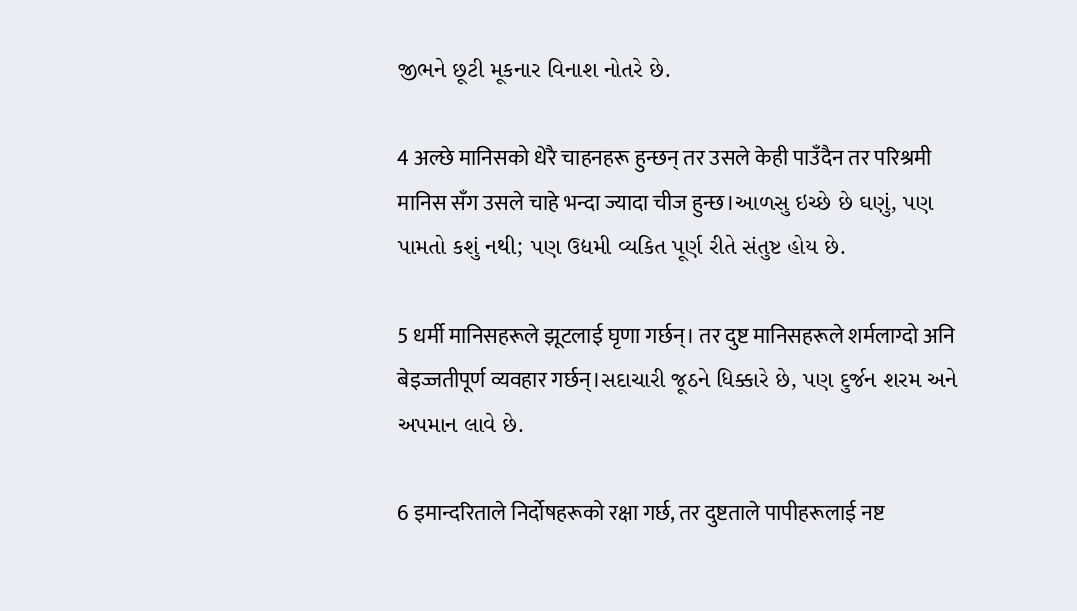જીભને છૂટી મૂકનાર વિનાશ નોતરે છે.

4 अल्छे मानिसको धेरै चाहनहरू हुन्छन् तर उसले केही पाउँदैन तर परिश्रमी मानिस सँग उसले चाहे भन्दा ज्यादा चीज हुन्छ।આળસુ ઇચ્છે છે ઘણું, પણ પામતો કશું નથી; પણ ઉદ્યમી વ્યકિત પૂર્ણ રીતે સંતુષ્ટ હોય છે.

5 धर्मी मानिसहरूले झूटलाई घृणा गर्छन्। तर दुष्ट मानिसहरूले शर्मलाग्दो अनि बेइज्जतीपूर्ण व्यवहार गर्छन्।સદાચારી જૂઠને ધિક્કારે છે, પણ દુર્જન શરમ અને અપમાન લાવે છે.

6 इमान्दरिताले निर्दोषहरूको रक्षा गर्छ, तर दुष्टताले पापीहरूलाई नष्ट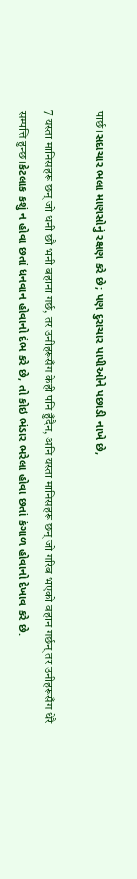पार्छ।સદાચાર ભલા માણસોનું રક્ષણ કરે છે; પણ દુરાચાર પાપીઓને પછાડી નાખે છે,

7 यस्ता मानिसहरू छन् जो धनी छौ भनी बहाना गर्छ, तर उनीहरूसँग केही पनि हुँदैन, अनि यस्ता मानिसहरू छन् जो गरिब भएको वहान गर्छन् तर उनीहरूसँग धेरै सम्पत्ति हुन्छ।કેટલાક કશું ન હોવા છતાં ધનવાન હોવાનો દંભ કરે છે, તો કોઇ ભંડાર ભરેલા હોવા છતાં કંગાળ હોવાનો દેખાવ કરે છે.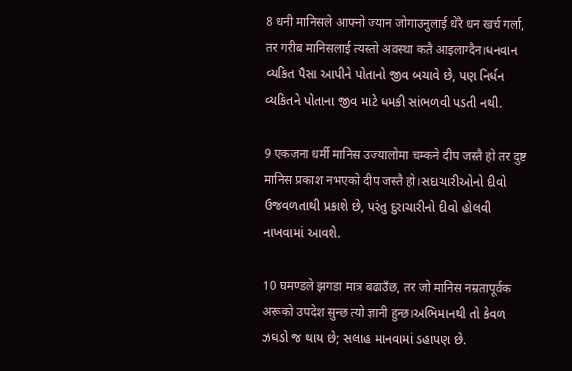8 धनी मानिसले आफ्नो ज्यान जोगाउनुलाई धेरै धन खर्च गर्ला, तर गरीब मानिसलाई त्यस्तो अवस्था कतै आइलाग्दैन।ધનવાન વ્યકિત પૈસા આપીને પોતાનો જીવ બચાવે છે, પણ નિર્ધન વ્યકિતને પોતાના જીવ માટે ધમકી સાંભળવી પડતી નથી.

9 एकजना धर्मी मानिस उज्यालोमा चम्कने दीप जस्तै हो तर दुष्ट मानिस प्रकाश नभएको दीप जस्तै हो।સદાચારીઓનો દીવો ઉજવળતાથી પ્રકાશે છે, પરંતુ દુરાચારીનો દીવો હોલવી નાખવામાં આવશે.

10 घमण्डले झगडा मात्र बढाउँछ, तर जो मानिस नम्रतापूर्वक अरूको उपदेश सुन्छ त्यो ज्ञानी हुन्छ।અભિમાનથી તો કેવળ ઝઘડો જ થાય છે; સલાહ માનવામાં ડહાપણ છે.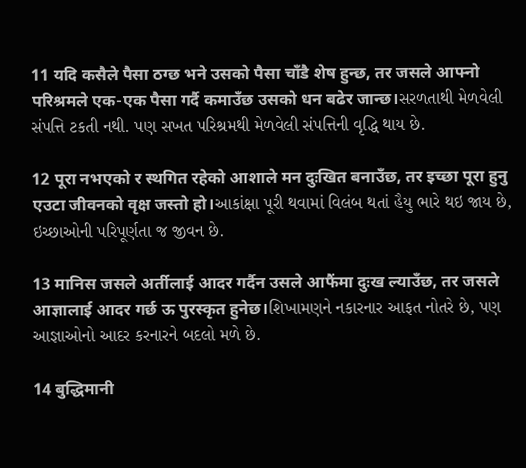11 यदि कसैले पैसा ठग्छ भने उसको पैसा चाँडै शेष हुन्छ, तर जसले आफ्नो परिश्रमले एक-एक पैसा गर्दै कमाउँछ उसको धन बढेर जान्छ।સરળતાથી મેળવેલી સંપત્તિ ટકતી નથી. પણ સખત પરિશ્રમથી મેળવેલી સંપત્તિની વૃદ્ધિ થાય છે.

12 पूरा नभएको र स्थगित रहेको आशाले मन दुःखित बनाउँछ, तर इच्छा पूरा हुनु एउटा जीवनको वृक्ष जस्तो हो।આકાંક્ષા પૂરી થવામાં વિલંબ થતાં હૈયુ ભારે થઇ જાય છે, ઇચ્છાઓની પરિપૂર્ણતા જ જીવન છે.

13 मानिस जसले अर्तीलाई आदर गर्दैन उसले आफैंमा दुःख ल्याउँछ, तर जसले आज्ञालाई आदर गर्छ ऊ पुरस्कृत हुनेछ।શિખામણને નકારનાર આફત નોતરે છે, પણ આજ્ઞાઓનો આદર કરનારને બદલો મળે છે.

14 बुद्धिमानी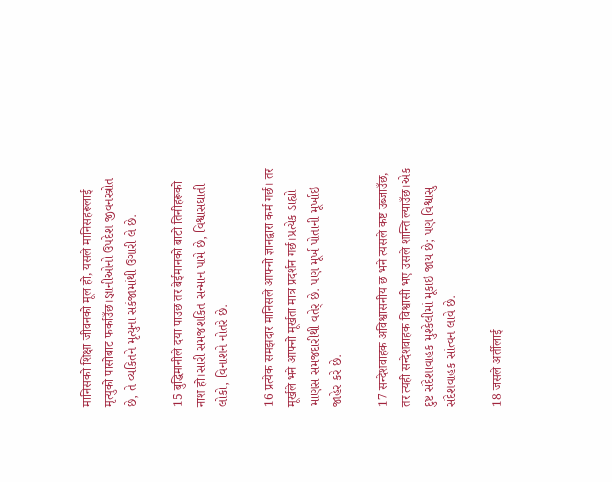मानिसको शिक्षा जीवनको मूल हो, यसले मानिसहरूलाई मृत्युको पासोबाट फर्काउँछ।જ્ઞાનીઓનો ઉપદેશ જીવનસ્ત્રોત છે, તે વ્યકિતને મૃત્યુના સકંજામાંથી ઉગારી લે છે.

15 बुद्धिमानीले दया पाउछ तर बेईमानको बाटो तिनीहरूको नाश हो।સારી સમજશકિત સન્માન પામે છે, વિશ્વાસઘાતી લોકો, વિનાશને નોતરે છે.

16 प्रत्येक समझदार मानिसले आफ्नो ज्ञानद्वारा कर्म गर्छ। तर मूर्खले भने आफ्नो मूर्खता मात्र प्रदर्शन गर्छ।પ્રત્યેક ડાહ્યો માણસ સમજદારીથી વતેર્ છે. પણ મૂર્ખ પોતાની મૂર્ખાઇ જાહેર કરે છે.

17 सन्देशवाहक अविश्वासनीय छ भने त्यसले कष्ट उब्जाउँछ, तर त्यही सन्देशवाहक विश्वासी भए उसले शान्ति ल्याउँछ।એક દુષ્ટ સંદેશાવાહક મુશ્કેલીમાં મૂકાઇ જાય છે; પણ વિશ્વાસુ સંદેશવાહક સાંત્વન લાવે છે.

18 जसले अर्तीलाई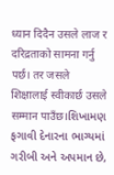ध्यान दिदैन उसले लाज र दरिद्रताको सामना गर्नु पर्छ। तर जसले शिक्षालाई स्वीकार्छ उसले सम्मान पाउँछ।શિખામણ ફગાવી દેનારના ભાગ્યમાં ગરીબી અને અપમાન છે,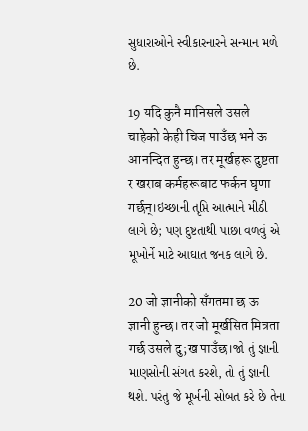સુધારાઓને સ્વીકારનારને સન્માન મળે છે.

19 यदि कुनै मानिसले उसले चाहेको केही चिज पाउँछ भने ऊ आनन्दित हुन्छ। तर मूर्खहरू दुष्टता र खराब कर्महरूबाट फर्कन घृणा गर्छन्।ઇચ્છાની તૃપ્તિ આત્માને મીઠી લાગે છે; પણ દુષ્ટતાથી પાછા વળવું એ મૂખોર્ને માટે આઘાત જનક લાગે છે.

20 जो ज्ञानीको सँगतमा छ ऊ ज्ञानी हुन्छ। तर जो मूर्खसित मित्रता गर्छ उसले दु;ख पाउँछ।જો તું જ્ઞાની માણસોની સંગત કરશે, તો તું જ્ઞાની થશે. પરંતુ જે મૂર્ખની સોબત કરે છે તેના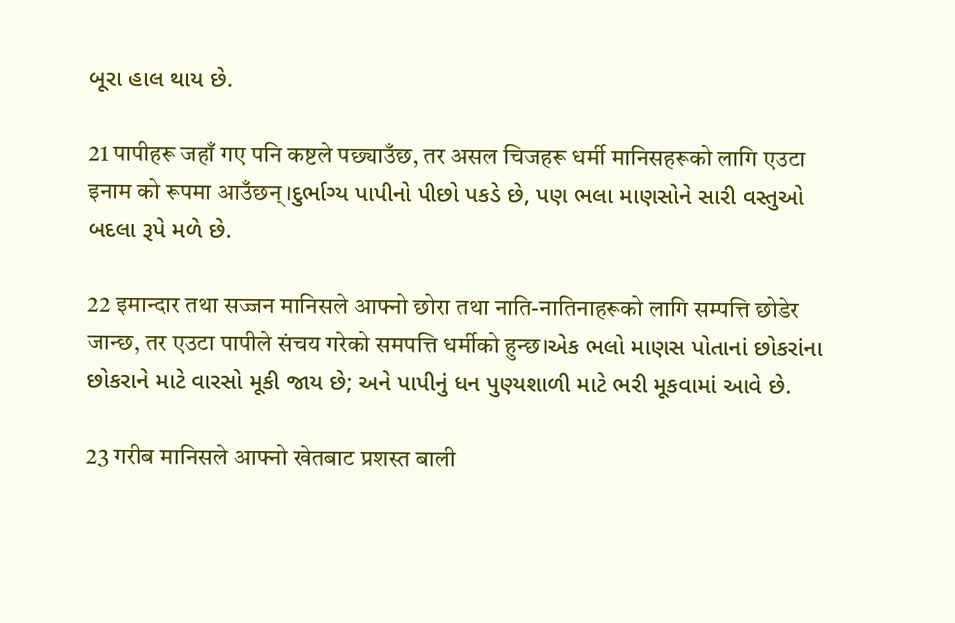બૂરા હાલ થાય છે.

21 पापीहरू जहाँ गए पनि कष्टले पछ्याउँछ, तर असल चिजहरू धर्मी मानिसहरूको लागि एउटा इनाम को रूपमा आउँछन्।દુર્ભાગ્ય પાપીનો પીછો પકડે છે, પણ ભલા માણસોને સારી વસ્તુઓ બદલા રૂપે મળે છે.

22 इमान्दार तथा सज्जन मानिसले आफ्नो छोरा तथा नाति-नातिनाहरूको लागि सम्पत्ति छोडेर जान्छ, तर एउटा पापीले संचय गरेको समपत्ति धर्मीको हुन्छ।એક ભલો માણસ પોતાનાં છોકરાંના છોકરાને માટે વારસો મૂકી જાય છે; અને પાપીનું ધન પુણ્યશાળી માટે ભરી મૂકવામાં આવે છે.

23 गरीब मानिसले आफ्नो खेतबाट प्रशस्त बाली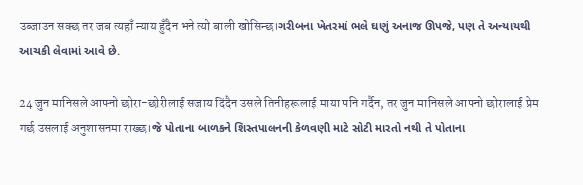उब्जाउन सक्छ तर जब त्यहाँ न्याय हुँदैन भने त्यो बाली खोसिन्छ।ગરીબના ખેતરમાં ભલે ઘણું અનાજ ઊપજે, પણ તે અન્યાયથી આચકી લેવામાં આવે છે.

24 जुन मानिसले आफ्नो छोरा-छोरीलाई सजाय दिंदैन उसले तिनीहरूलाई माया पनि गर्दैन, तर जुन मानिसले आफ्नो छोरालाई प्रेम गर्छ उसलाई अनुशासनमा राख्छ।જે પોતાના બાળકને શિસ્તપાલનની કેળવણી માટે સોટી મારતો નથી તે પોતાના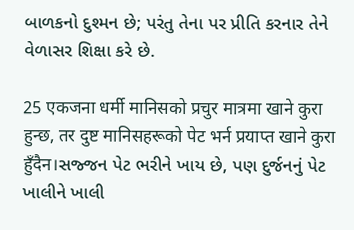બાળકનો દુશ્મન છે; પરંતુ તેના પર પ્રીતિ કરનાર તેને વેળાસર શિક્ષા કરે છે.

25 एकजना धर्मी मानिसको प्रचुर मात्रमा खाने कुरा हुन्छ, तर दुष्ट मानिसहरूको पेट भर्न प्रयाप्त खाने कुरा हुँदैन।સજ્જન પેટ ભરીને ખાય છે, પણ દુર્જનનું પેટ ખાલીને ખાલી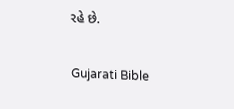રહે છે.

Gujarati Bible